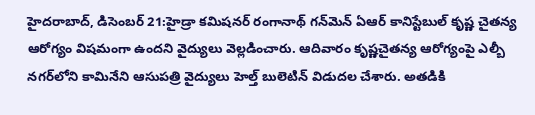హైదరాబాద్, డిసెంబర్ 21:హైడ్రా కమిషనర్ రంగానాథ్ గన్‌మెన్‌ ఏఆర్ కానిస్టేబుల్ కృష్ణ చైతన్య ఆరోగ్యం విషమంగా ఉందని వైద్యులు వెల్లడించారు. ఆదివారం కృష్ణచైతన్య ఆరోగ్యంపై ఎల్బీ నగర్‌లోని కామినేని ఆసుపత్రి వైద్యులు హెల్త్ బులెటిన్ విడుదల చేశారు. అతడికి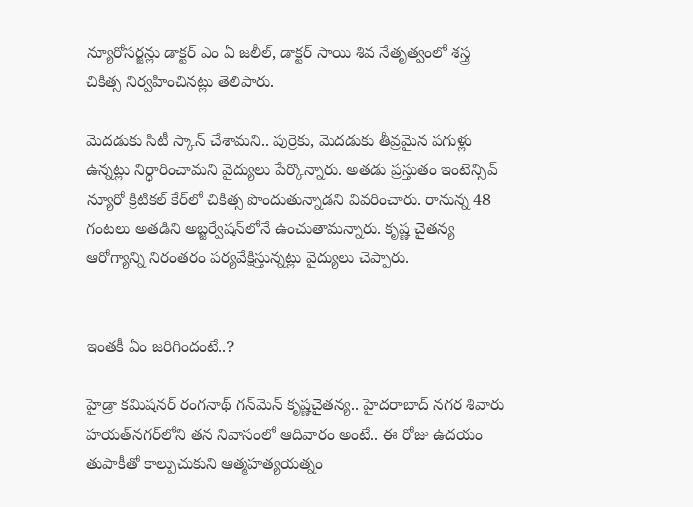న్యూరోసర్జన్లు డాక్టర్ ఎం ఏ జలీల్, డాక్టర్ సాయి శివ నేతృత్వంలో శస్త్ర చికిత్స నిర్వహించినట్లు తెలిపారు.

మెదడుకు సిటీ స్కాన్ చేశామని.. పుర్రెకు, మెదడుకు తీవ్రమైన పగుళ్లు ఉన్నట్లు నిర్ధారించామని వైద్యులు పేర్కొన్నారు. అతడు ప్రస్తుతం ఇంటెన్సివ్ న్యూరో క్రిటికల్ కేర్‌లో చికిత్స పొందుతున్నాడని వివరించారు. రానున్న 48 గంటలు అతడిని అబ్జర్వేషన్‌లోనే ఉంచుతామన్నారు. కృష్ణ చైతన్య ఆరోగ్యాన్ని నిరంతరం పర్యవేక్షిస్తున్నట్లు వైద్యులు చెప్పారు.


ఇంతకీ ఏం జరిగిందంటే..?

హైడ్రా కమిషనర్ రంగనాథ్ గన్‌మెన్ కృష్ణచైతన్య.. హైదరాబాద్ నగర శివారు హయత్‌నగర్‌లోని తన నివాసంలో ఆదివారం అంటే.. ఈ రోజు ఉదయం తుపాకీతో కాల్పుచుకుని ఆత్మహత్యయత్నం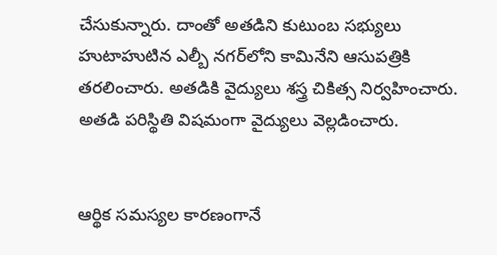చేసుకున్నారు. దాంతో అతడిని కుటుంబ సభ్యులు హుటాహుటిన ఎల్బీ నగర్‌లోని కామినేని ఆసుపత్రికి తరలించారు. అతడికి వైద్యులు శస్త్ర చికిత్స నిర్వహించారు. అతడి పరిస్థితి విషమంగా వైద్యులు వెల్లడించారు.


ఆర్థిక సమస్యల కారణంగానే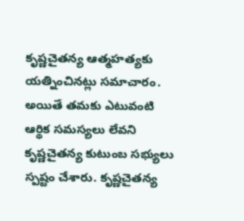కృష్ణచైతన్య ఆత్మహత్యకు యత్నించినట్లు సమాచారం. అయితే తమకు ఎటువంటి ఆర్థిక సమస్యలు లేవని కృష్ణచైతన్య కుటుంబ సభ్యులు స్పష్టం చేశారు. కృష్ణచైతన్య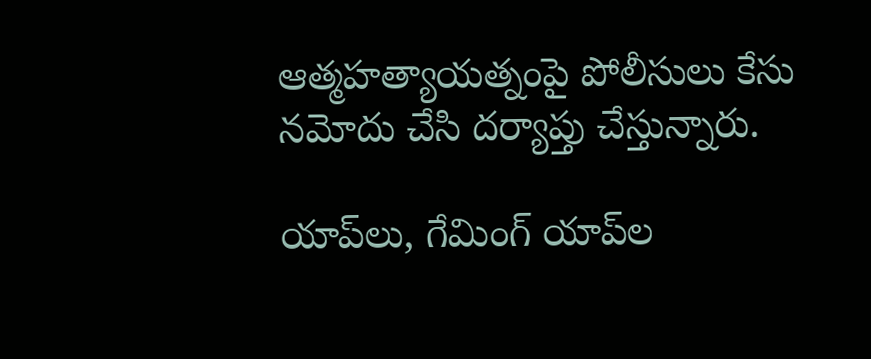ఆత్మహత్యాయత్నంపై పోలీసులు కేసు నమోదు చేసి దర్యాప్తు చేస్తున్నారు.

యాప్‌లు, గేమింగ్ యాప్‌ల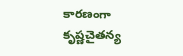కారణంగా కృ‌ష్ణచైతన్య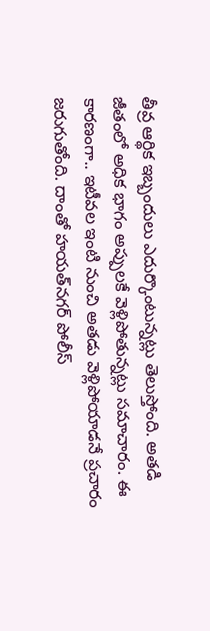తీవ్ర ఆర్థిక ఇబ్బందులు ఎదుర్కొంటున్నట్లు తెలుస్తోంది. అతడి జీతంలో అధిక భాగం అప్పులకే వెళ్లిపోతున్నట్లు సమాచారం. ఈ కారణంగా.. ఇటీవల ఇంటి నుంచి అతడు వెళ్లిపోయాడనే ప్రచారం జరుగుతోంది. దాంతో హయత్‌నగర్‌ పోలీస్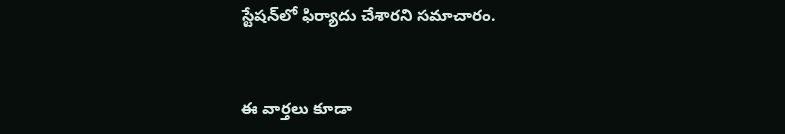స్టేషన్‌లో ఫిర్యాదు చేశారని సమాచారం.


ఈ వార్తలు కూడా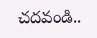చదవండి..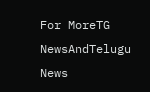For MoreTG NewsAndTelugu News